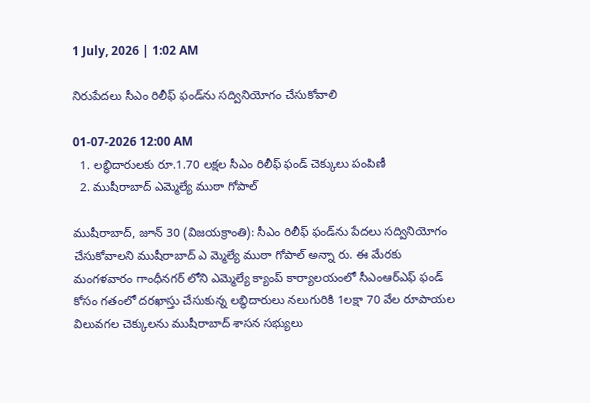1 July, 2026 | 1:02 AM

నిరుపేదలు సీఎం రిలీఫ్ ఫండ్‌ను సద్వినియోగం చేసుకోవాలి

01-07-2026 12:00 AM
  1. లబ్ధిదారులకు రూ.1.70 లక్షల సీఎం రిలీఫ్ ఫండ్ చెక్కులు పంపిణీ
  2. ముషీరాబాద్ ఎమ్మెల్యే ముఠా గోపాల్

ముషీరాబాద్, జూన్ 30 (విజయక్రాంతి): సీఎం రిలీఫ్ ఫండ్‌ను పేదలు సద్వినియోగం చేసుకోవాలని ముషీరాబాద్ ఎ మ్మెల్యే ముఠా గోపాల్ అన్నా రు. ఈ మేరకు మంగళవారం గాంధీనగర్ లోని ఎమ్మెల్యే క్యాంప్ కార్యాలయంలో సీఎంఆర్‌ఎఫ్ ఫండ్ కోసం గతంలో దరఖాస్తు చేసుకున్న లబ్ధిదారులు నలుగురికి 1లక్షా 70 వేల రూపాయల విలువగల చెక్కులను ముషీరాబాద్ శాసన సభ్యులు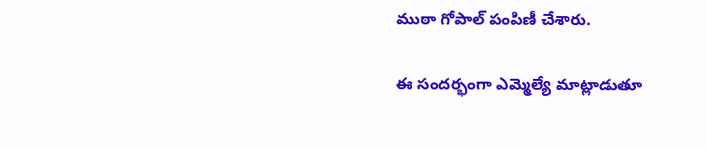ముఠా గోపాల్ పంపిణీ చేశారు.

ఈ సందర్భంగా ఎమ్మెల్యే మాట్లాడుతూ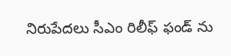నిరుపేదలు సీఎం రిలీఫ్ ఫండ్ ను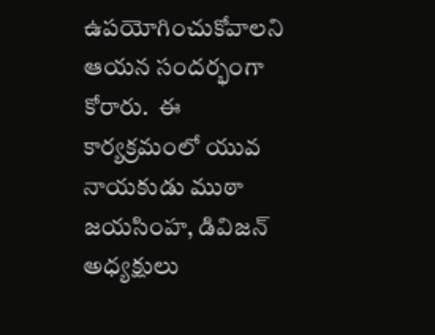ఉపయోగించుకోవాలని ఆయన సందర్భంగా కోరారు.  ఈ కార్యక్రమంలో యువ నాయకుడు ముఠా జయసింహ, డివిజన్ అధ్యక్షులు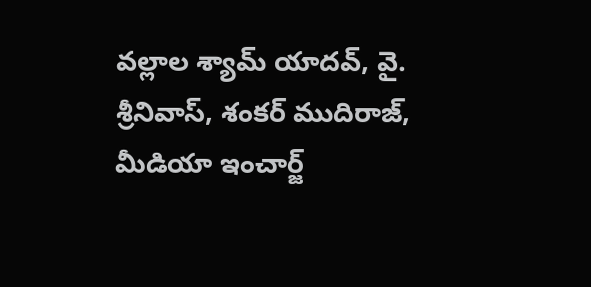వల్లాల శ్యామ్ యాదవ్, వై. శ్రీనివాస్, శంకర్ ముదిరాజ్, మీడియా ఇంచార్జ్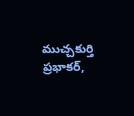ముచ్చకుర్తి ప్రభాకర్,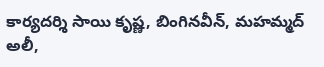కార్యదర్శి సాయి కృష్ణ, బింగినవీన్, మహమ్మద్ అలీ,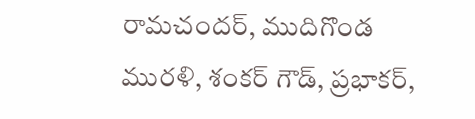రామచందర్, ముదిగొండ మురళి, శంకర్ గౌడ్, ప్రభాకర్,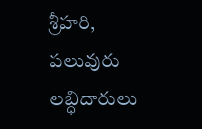శ్రీహరి, పలువురు లబ్ధిదారులు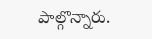పాల్గొన్నారు.